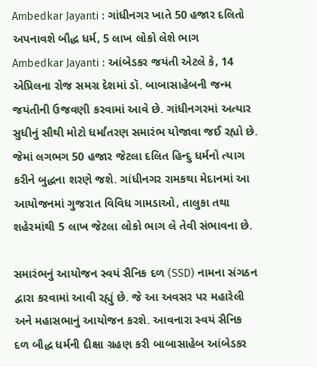Ambedkar Jayanti : ગાંધીનગર ખાતે 50 હજાર દલિતો અપનાવશે બૌદ્ધ ધર્મ, 5 લાખ લોકો લેશે ભાગ
Ambedkar Jayanti : આંબેડકર જયંતી એટલે કે, 14 એપ્રિલના રોજ સમગ્ર દેશમાં ડૉ. બાબાસાહેબની જન્મ જયંતીની ઉજવણી કરવામાં આવે છે. ગાંધીનગરમાં અત્યાર સુધીનું સૌથી મોટો ધર્માંતરણ સમારંભ યોજાવા જઈ રહ્યો છે.
જેમાં લગભગ 50 હજાર જેટલા દલિત હિન્દુ ધર્મનો ત્યાગ કરીને બુદ્ધના શરણે જશે. ગાંધીનગર રામકથા મેદાનમાં આ આયોજનમાં ગુજરાત વિવિધ ગામડાઓ, તાલુકા તથા શહેરમાંથી 5 લાખ જેટલા લોકો ભાગ લે તેવી સંભાવના છે.

સમારંભનું આયોજન સ્વયં સૈનિક દળ (SSD) નામના સંગઠન દ્વારા કરવામાં આવી રહ્યું છે. જે આ અવસર પર મહારેલી અને મહાસભાનું આયોજન કરશે. આવનારા સ્વયં સૈનિક દળ બૌદ્ધ ધર્મની દીક્ષા ગ્રહણ કરી બાબાસાહેબ આંબેડકર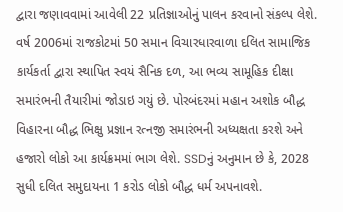દ્વારા જણાવવામાં આવેલી 22 પ્રતિજ્ઞાઓનું પાલન કરવાનો સંકલ્પ લેશે.
વર્ષ 2006માં રાજકોટમાં 50 સમાન વિચારધારવાળા દલિત સામાજિક કાર્યકર્તા દ્વારા સ્થાપિત સ્વયં સૈનિક દળ, આ ભવ્ય સામૂહિક દીક્ષા સમારંભની તૈયારીમાં જોડાઇ ગયું છે. પોરબંદરમાં મહાન અશોક બૌદ્ધ વિહારના બૌદ્ધ ભિક્ષુ પ્રજ્ઞાન રત્નજી સમારંભની અધ્યક્ષતા કરશે અને હજારો લોકો આ કાર્યક્રમમાં ભાગ લેશે. SSDનું અનુમાન છે કે, 2028 સુધી દલિત સમુદાયના 1 કરોડ લોકો બૌદ્ધ ધર્મ અપનાવશે.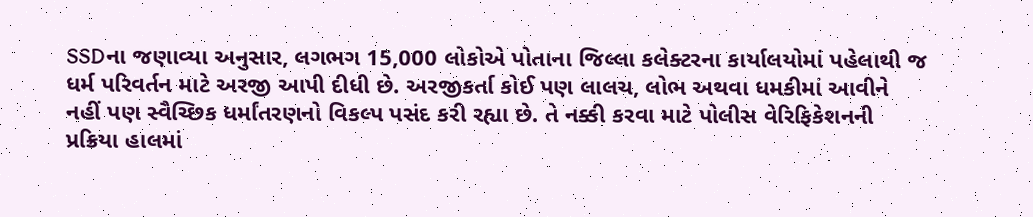SSDના જણાવ્યા અનુસાર, લગભગ 15,000 લોકોએ પોતાના જિલ્લા કલેક્ટરના કાર્યાલયોમાં પહેલાથી જ ધર્મ પરિવર્તન માટે અરજી આપી દીધી છે. અરજીકર્તા કોઈ પણ લાલચ, લોભ અથવા ધમકીમાં આવીને નહીં પણ સ્વૈચ્છિક ધર્માંતરણનો વિકલ્પ પસંદ કરી રહ્યા છે. તે નક્કી કરવા માટે પોલીસ વેરિફિકેશનની પ્રક્રિયા હાલમાં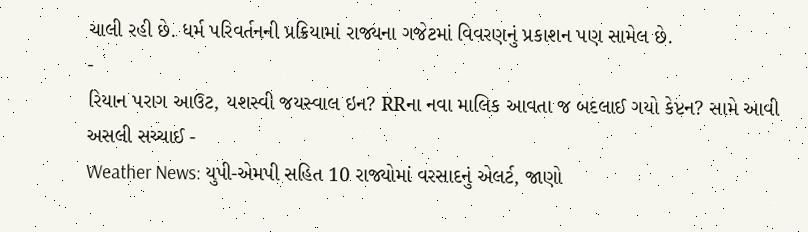ચાલી રહી છે. ધર્મ પરિવર્તનની પ્રક્રિયામાં રાજ્યના ગજેટમાં વિવરણનું પ્રકાશન પણ સામેલ છે.
-
રિયાન પરાગ આઉટ, યશસ્વી જયસ્વાલ ઇન? RRના નવા માલિક આવતા જ બદલાઈ ગયો કેપ્ટન? સામે આવી અસલી સચ્ચાઈ -
Weather News: યુપી-એમપી સહિત 10 રાજ્યોમાં વરસાદનું એલર્ટ, જાણો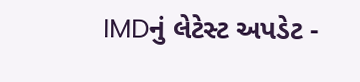IMDનું લેટેસ્ટ અપડેટ -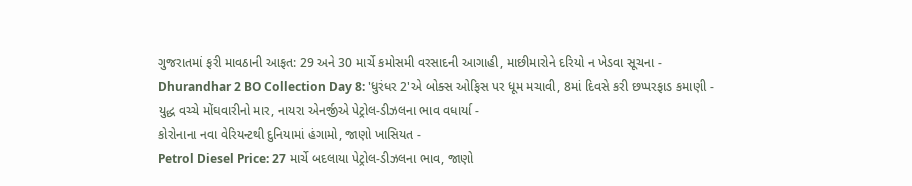ગુજરાતમાં ફરી માવઠાની આફત: 29 અને 30 માર્ચે કમોસમી વરસાદની આગાહી, માછીમારોને દરિયો ન ખેડવા સૂચના -
Dhurandhar 2 BO Collection Day 8: 'ધુરંધર 2'એ બોક્સ ઓફિસ પર ધૂમ મચાવી, 8માં દિવસે કરી છપ્પરફાડ કમાણી -
યુદ્ધ વચ્ચે મોંઘવારીનો માર, નાયરા એનર્જીએ પેટ્રોલ-ડીઝલના ભાવ વધાર્યા -
કોરોનાના નવા વેરિયન્ટથી દુનિયામાં હંગામો, જાણો ખાસિયત -
Petrol Diesel Price: 27 માર્ચે બદલાયા પેટ્રોલ-ડીઝલના ભાવ, જાણો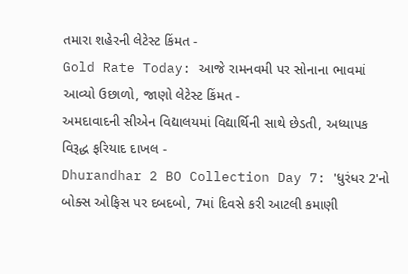તમારા શહેરની લેટેસ્ટ કિંમત -
Gold Rate Today: આજે રામનવમી પર સોનાના ભાવમાં આવ્યો ઉછાળો, જાણો લેટેસ્ટ કિંમત -
અમદાવાદની સીએન વિદ્યાલયમાં વિદ્યાર્થિની સાથે છેડતી, અધ્યાપક વિરૂદ્ધ ફરિયાદ દાખલ -
Dhurandhar 2 BO Collection Day 7: 'ધુરંધર 2'નો બોક્સ ઓફિસ પર દબદબો, 7માં દિવસે કરી આટલી કમાણી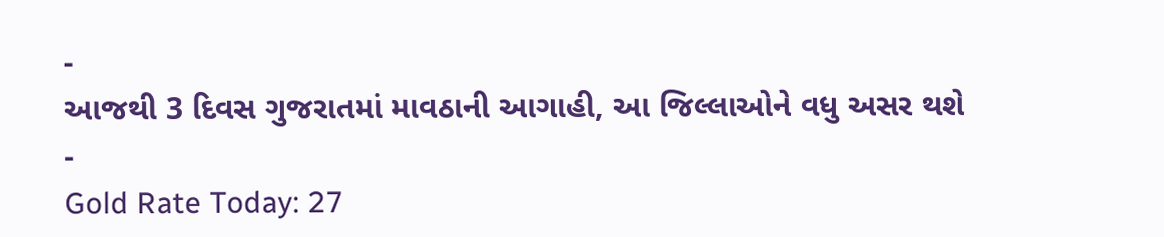-
આજથી 3 દિવસ ગુજરાતમાં માવઠાની આગાહી, આ જિલ્લાઓને વધુ અસર થશે -
Gold Rate Today: 27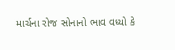માર્ચના રોજ સોનાનો ભાવ વધ્યો કે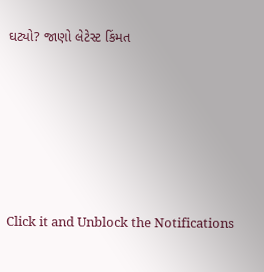ઘટ્યો? જાણો લેટેસ્ટ કિંમત









Click it and Unblock the Notifications